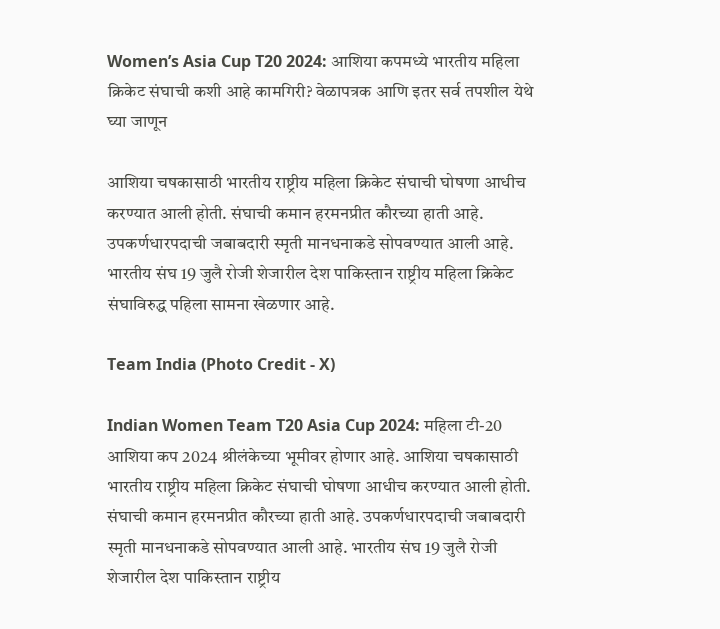Women’s Asia Cup T20 2024: आशिया कपमध्ये भारतीय महिला क्रिकेट संघाची कशी आहे कामगिरी? वेळापत्रक आणि इतर सर्व तपशील येथे घ्या जाणून

आशिया चषकासाठी भारतीय राष्ट्रीय महिला क्रिकेट संघाची घोषणा आधीच करण्यात आली होती. संघाची कमान हरमनप्रीत कौरच्या हाती आहे. उपकर्णधारपदाची जबाबदारी स्मृती मानधनाकडे सोपवण्यात आली आहे. भारतीय संघ 19 जुलै रोजी शेजारील देश पाकिस्तान राष्ट्रीय महिला क्रिकेट संघाविरुद्ध पहिला सामना खेळणार आहे.

Team India (Photo Credit - X)

Indian Women Team T20 Asia Cup 2024: महिला टी-20 आशिया कप 2024 श्रीलंकेच्या भूमीवर होणार आहे. आशिया चषकासाठी भारतीय राष्ट्रीय महिला क्रिकेट संघाची घोषणा आधीच करण्यात आली होती. संघाची कमान हरमनप्रीत कौरच्या हाती आहे. उपकर्णधारपदाची जबाबदारी स्मृती मानधनाकडे सोपवण्यात आली आहे. भारतीय संघ 19 जुलै रोजी शेजारील देश पाकिस्तान राष्ट्रीय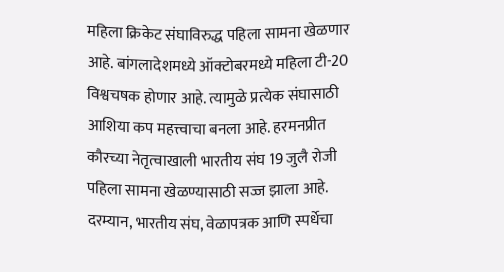महिला क्रिकेट संघाविरुद्ध पहिला सामना खेळणार आहे. बांगलादेशमध्ये ऑक्टोबरमध्ये महिला टी-20 विश्वचषक होणार आहे. त्यामुळे प्रत्येक संघासाठी आशिया कप महत्त्वाचा बनला आहे. हरमनप्रीत कौरच्या नेतृत्वाखाली भारतीय संघ 19 जुलै रोजी पहिला सामना खेळण्यासाठी सज्ज झाला आहे. दरम्यान, भारतीय संघ, वेळापत्रक आणि स्पर्धेचा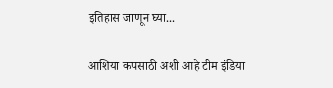इतिहास जाणून घ्या...

आशिया कपसाठी अशी आहे टीम इंडिया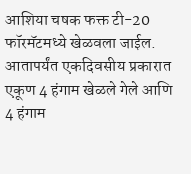आशिया चषक फक्त टी-20 फॉरमॅटमध्ये खेळवला जाईल. आतापर्यंत एकदिवसीय प्रकारात एकूण 4 हंगाम खेळले गेले आणि 4 हंगाम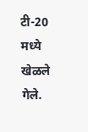टी-20 मध्ये खेळले गेले.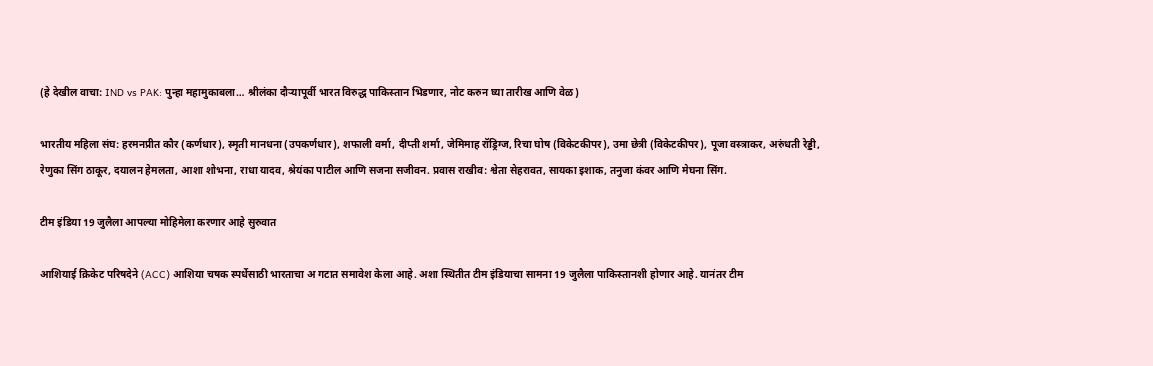(हे देखील वाचा: IND vs PAK: पुन्हा महामुकाबला… श्रीलंका दौऱ्यापूर्वी भारत विरुद्ध पाकिस्तान भिडणार, नोट करुन घ्या तारीख आणि वेळ)

भारतीय महिला संघ: हरमनप्रीत कौर (कर्णधार), स्मृती मानधना (उपकर्णधार), शफाली वर्मा, दीप्ती शर्मा, जेमिमाह रॉड्रिग्ज, रिचा घोष (विकेटकीपर), उमा छेत्री (विकेटकीपर), पूजा वस्त्राकर, अरुंधती रेड्डी, रेणुका सिंग ठाकूर, दयालन हेमलता, आशा शोभना, राधा यादव, श्रेयंका पाटील आणि सजना सजीवन. प्रवास राखीव: श्वेता सेहरावत, सायका इशाक, तनुजा कंवर आणि मेघना सिंग.

टीम इंडिया 19 जुलैला आपल्या मोहिमेला करणार आहे सुरुवात

आशियाई क्रिकेट परिषदेने (ACC) आशिया चषक स्पर्धेसाठी भारताचा अ गटात समावेश केला आहे. अशा स्थितीत टीम इंडियाचा सामना 19 जुलैला पाकिस्तानशी होणार आहे. यानंतर टीम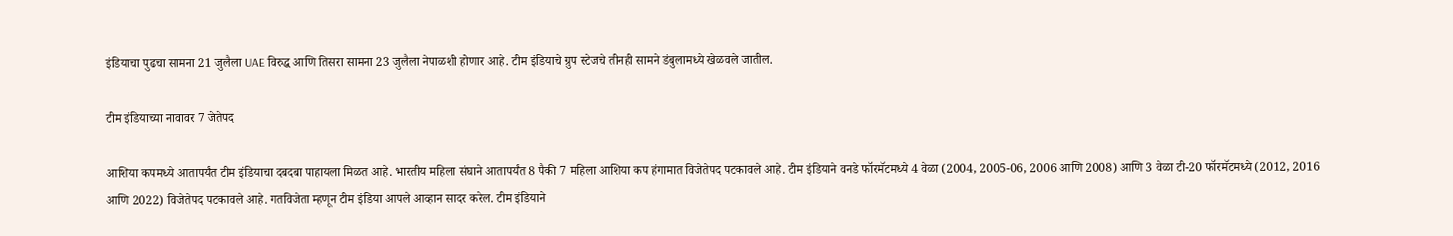इंडियाचा पुढचा सामना 21 जुलैला UAE विरुद्ध आणि तिसरा सामना 23 जुलैला नेपाळशी होणार आहे. टीम इंडियाचे ग्रुप स्टेजचे तीनही सामने डंबुलामध्ये खेळवले जातील.

टीम इंडियाच्या नावावर 7 जेतेपद

आशिया कपमध्ये आतापर्यंत टीम इंडियाचा दबदबा पाहायला मिळत आहे. भारतीय महिला संघाने आतापर्यंत 8 पैकी 7 महिला आशिया कप हंगामात विजेतेपद पटकावले आहे. टीम इंडियाने वनडे फॉरमॅटमध्ये 4 वेळा (2004, 2005-06, 2006 आणि 2008) आणि 3 वेळा टी-20 फॉरमॅटमध्ये (2012, 2016 आणि 2022) विजेतेपद पटकावले आहे. गतविजेता म्हणून टीम इंडिया आपले आव्हान सादर करेल. टीम इंडियाने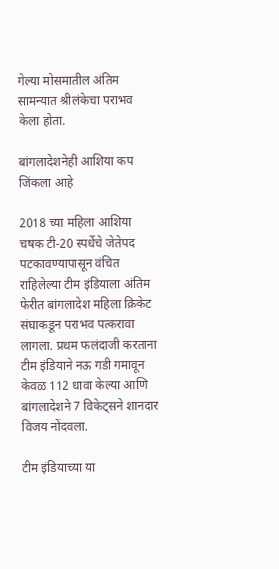गेल्या मोसमातील अंतिम सामन्यात श्रीलंकेचा पराभव केला होता.

बांगलादेशनेही आशिया कप जिंकला आहे

2018 च्या महिला आशिया चषक टी-20 स्पर्धेचे जेतेपद पटकावण्यापासून वंचित राहिलेल्या टीम इंडियाला अंतिम फेरीत बांगलादेश महिला क्रिकेट संघाकडून पराभव पत्करावा लागला. प्रथम फलंदाजी करताना टीम इंडियाने नऊ गडी गमावून केवळ 112 धावा केल्या आणि बांगलादेशने 7 विकेट्सने शानदार विजय नोंदवला.

टीम इंडियाच्या या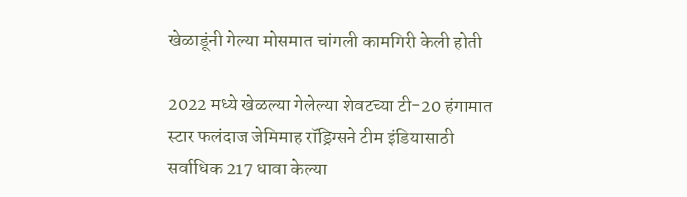खेळाडूंनी गेल्या मोसमात चांगली कामगिरी केली होती

2022 मध्ये खेळल्या गेलेल्या शेवटच्या टी-20 हंगामात स्टार फलंदाज जेमिमाह रॉड्रिग्सने टीम इंडियासाठी सर्वाधिक 217 धावा केल्या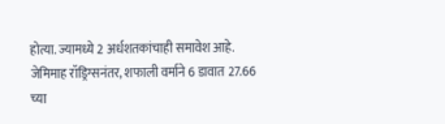होत्या. ज्यामध्ये 2 अर्धशतकांचाही समावेश आहे. जेमिमाह रॉड्रिग्सनंतर, शफाली वर्माने 6 डावात 27.66 च्या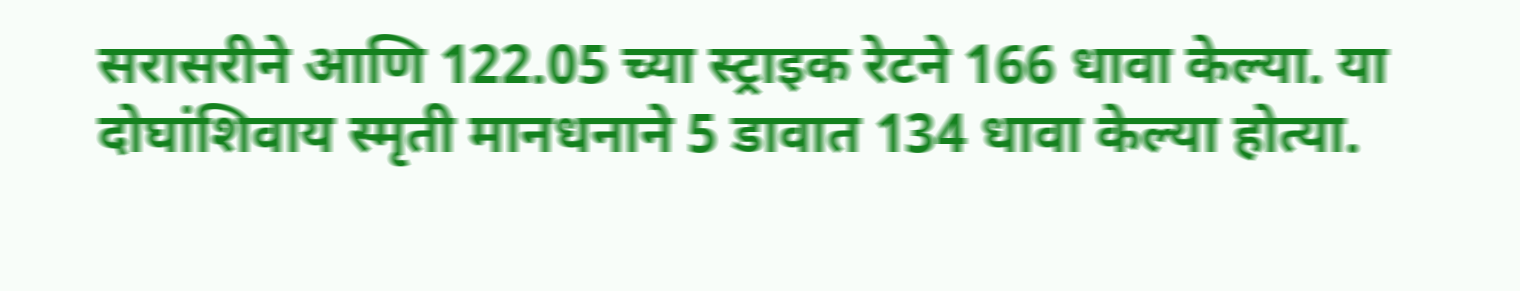सरासरीने आणि 122.05 च्या स्ट्राइक रेटने 166 धावा केल्या. या दोघांशिवाय स्मृती मानधनाने 5 डावात 134 धावा केल्या होत्या.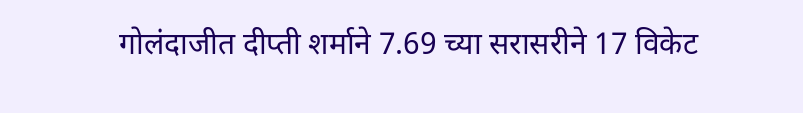गोलंदाजीत दीप्ती शर्माने 7.69 च्या सरासरीने 17 विकेट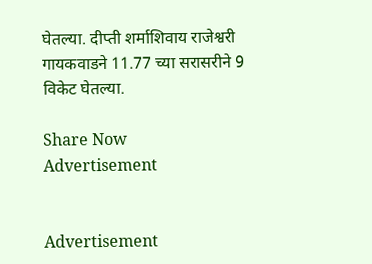घेतल्या. दीप्ती शर्माशिवाय राजेश्वरी गायकवाडने 11.77 च्या सरासरीने 9 विकेट घेतल्या.

Share Now
Advertisement


Advertisement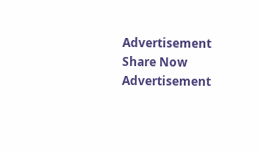Advertisement
Share Now
Advertisement